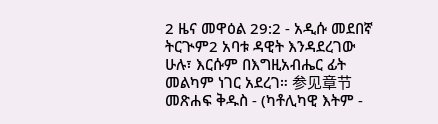2 ዜና መዋዕል 29:2 - አዲሱ መደበኛ ትርጒም2 አባቱ ዳዊት እንዳደረገው ሁሉ፣ እርሱም በእግዚአብሔር ፊት መልካም ነገር አደረገ። 参见章节መጽሐፍ ቅዱስ - (ካቶሊካዊ እትም -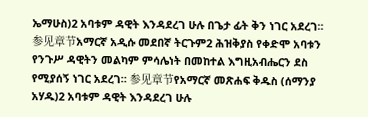ኤማሁስ)2 አባቱም ዳዊት እንዳደረገ ሁሉ በጌታ ፊት ቅን ነገር አደረገ። 参见章节አማርኛ አዲሱ መደበኛ ትርጉም2 ሕዝቅያስ የቀድሞ አባቱን የንጉሥ ዳዊትን መልካም ምሳሌነት በመከተል እግዚአብሔርን ደስ የሚያሰኝ ነገር አደረገ። 参见章节የአማርኛ መጽሐፍ ቅዱስ (ሰማንያ አሃዱ)2 አባቱም ዳዊት እንዳደረገ ሁሉ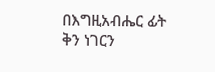በእግዚአብሔር ፊት ቅን ነገርን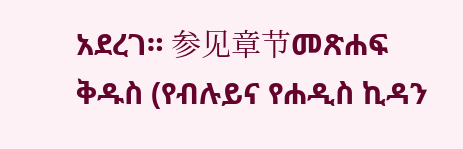አደረገ። 参见章节መጽሐፍ ቅዱስ (የብሉይና የሐዲስ ኪዳን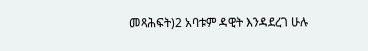መጻሕፍት)2 አባቱም ዳዊት እንዳደረገ ሁሉ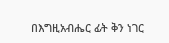በእግዚአብሔር ፊት ቅን ነገር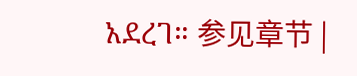አደረገ። 参见章节 |